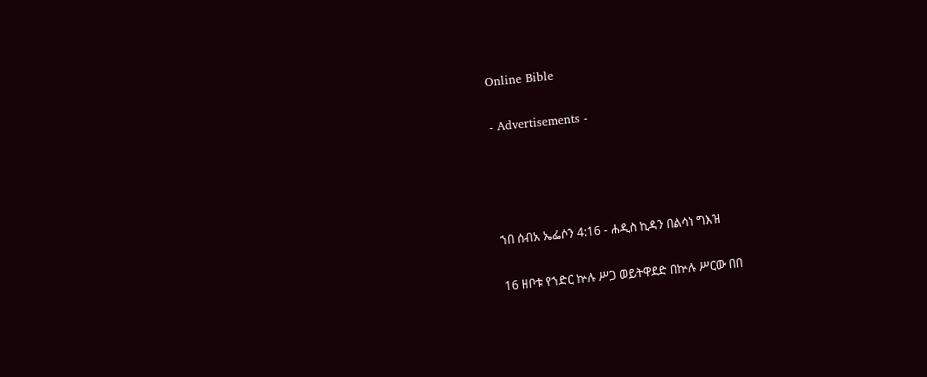Online Bible

- Advertisements -




ኀበ ሰብአ ኤፌሶን 4:16 - ሐዲስ ኪዳን በልሳነ ግእዝ

16 ዘቦቱ የኀድር ኵሉ ሥጋ ወይትዋደድ በኵሉ ሥርው በበ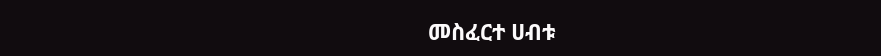መስፈርተ ሀብቱ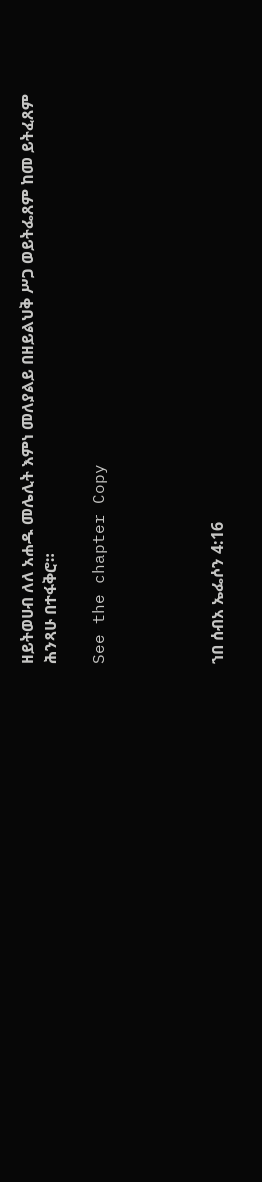ዘይትወሀብ ለለ አሐዱ መሌሊት እምነ መለያልይ በዘይልህቅ ሥጋ ወይትፌጸም ከመ ይትፈጸም ሕንጻሁ በተፋቅሮ።

See the chapter Copy




ኀበ ሰብአ ኤፌሶን 4:16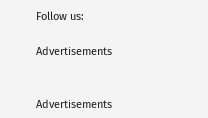Follow us:

Advertisements


Advertisements